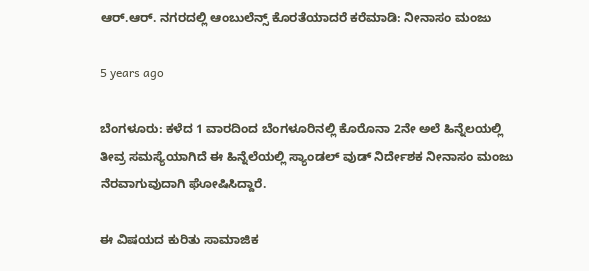ಆರ್.ಆರ್. ನಗರದಲ್ಲಿ ಆಂಬುಲೆನ್ಸ್ ಕೊರತೆಯಾದರೆ ಕರೆಮಾಡಿ: ನೀನಾಸಂ ಮಂಜು

5 years ago

ಬೆಂಗಳೂರು: ಕಳೆದ 1 ವಾರದಿಂದ ಬೆಂಗಳೂರಿನಲ್ಲಿ ಕೊರೊನಾ 2ನೇ ಅಲೆ ಹಿನ್ನೆಲಯಲ್ಲಿ ತೀವ್ರ ಸಮಸ್ಯೆಯಾಗಿದೆ ಈ ಹಿನ್ನೆಲೆಯಲ್ಲಿ ಸ್ಯಾಂಡಲ್ ವುಡ್ ನಿರ್ದೇಶಕ ನೀನಾಸಂ ಮಂಜು ನೆರವಾಗುವುದಾಗಿ ಘೋಷಿಸಿದ್ದಾರೆ.

ಈ ವಿಷಯದ ಕುರಿತು ಸಾಮಾಜಿಕ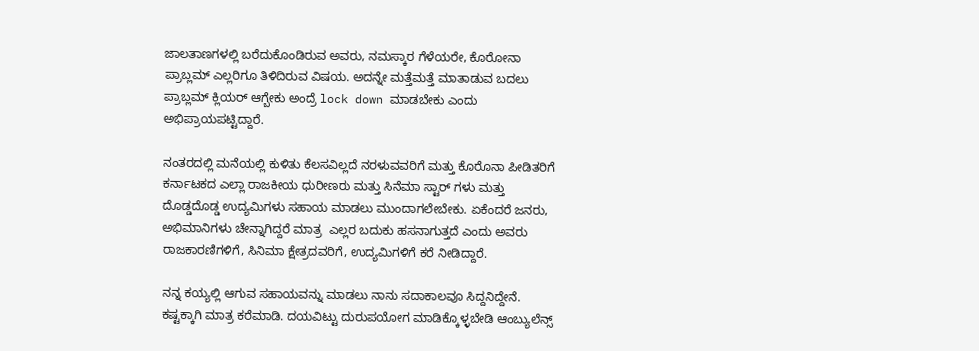ಜಾಲತಾಣಗಳಲ್ಲಿ ಬರೆದುಕೊಂಡಿರುವ ಅವರು, ನಮಸ್ಕಾರ ಗೆಳೆಯರೇ, ಕೊರೋನಾ ಪ್ರಾಬ್ಲಮ್ ಎಲ್ಲರಿಗೂ ತಿಳಿದಿರುವ ವಿಷಯ. ಅದನ್ನೇ ಮತ್ತೆಮತ್ತೆ ಮಾತಾಡುವ ಬದಲು ಪ್ರಾಬ್ಲಮ್ ಕ್ಲಿಯರ್ ಆಗ್ಬೇಕು ಅಂದ್ರೆ lock down ಮಾಡಬೇಕು ಎಂದು ಅಭಿಪ್ರಾಯಪಟ್ಟಿದ್ದಾರೆ.

ನಂತರದಲ್ಲಿ ಮನೆಯಲ್ಲಿ ಕುಳಿತು ಕೆಲಸವಿಲ್ಲದೆ ನರಳುವವರಿಗೆ ಮತ್ತು ಕೊರೊನಾ ಪೀಡಿತರಿಗೆ ಕರ್ನಾಟಕದ ಎಲ್ಲಾ ರಾಜಕೀಯ ಧುರೀಣರು ಮತ್ತು ಸಿನೆಮಾ ಸ್ಟಾರ್ ಗಳು ಮತ್ತು ದೊಡ್ಡದೊಡ್ಡ ಉದ್ಯಮಿಗಳು ಸಹಾಯ ಮಾಡಲು ಮುಂದಾಗಲೇಬೇಕು. ಏಕೆಂದರೆ ಜನರು, ಅಭಿಮಾನಿಗಳು ಚೇನ್ನಾಗಿದ್ದರೆ ಮಾತ್ರ  ಎಲ್ಲರ ಬದುಕು ಹಸನಾಗುತ್ತದೆ ಎಂದು ಅವರು ರಾಜಕಾರಣಿಗಳಿಗೆ, ಸಿನಿಮಾ ಕ್ಷೇತ್ರದವರಿಗೆ, ಉದ್ಯಮಿಗಳಿಗೆ ಕರೆ ನೀಡಿದ್ದಾರೆ.

ನನ್ನ ಕಯ್ಯಲ್ಲಿ ಆಗುವ ಸಹಾಯವನ್ನು ಮಾಡಲು ನಾನು ಸದಾಕಾಲವೂ ಸಿದ್ದನಿದ್ದೇನೆ. ಕಷ್ಟಕ್ಕಾಗಿ ಮಾತ್ರ ಕರೆಮಾಡಿ. ದಯವಿಟ್ಟು ದುರುಪಯೋಗ ಮಾಡಿಕ್ಕೊಳ್ಳಬೇಡಿ ಆಂಬ್ಯುಲೆನ್ಸ್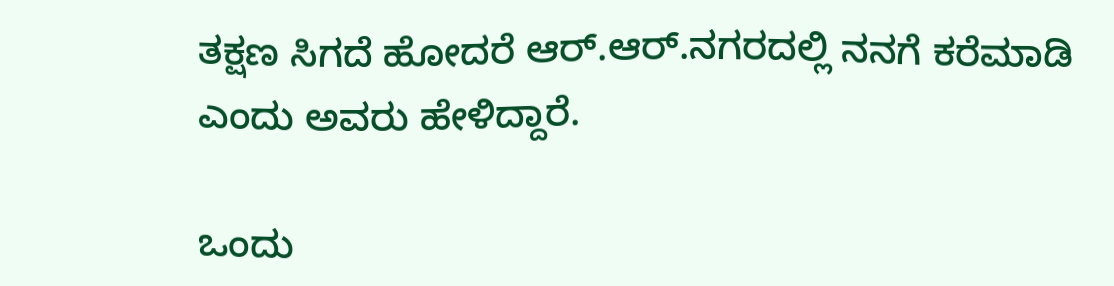ತಕ್ಷಣ ಸಿಗದೆ ಹೋದರೆ ಆರ್.ಆರ್.ನಗರದಲ್ಲಿ ನನಗೆ ಕರೆಮಾಡಿ ಎಂದು ಅವರು ಹೇಳಿದ್ದಾರೆ.

ಒಂದು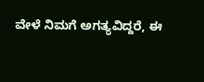ವೇಳೆ ನಿಮಗೆ ಅಗತ್ಯವಿದ್ದರೆ, ಈ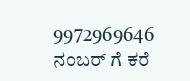9972969646 ನಂಬರ್ ಗೆ ಕರೆ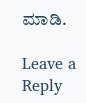ಮಾಡಿ.

Leave a Reply